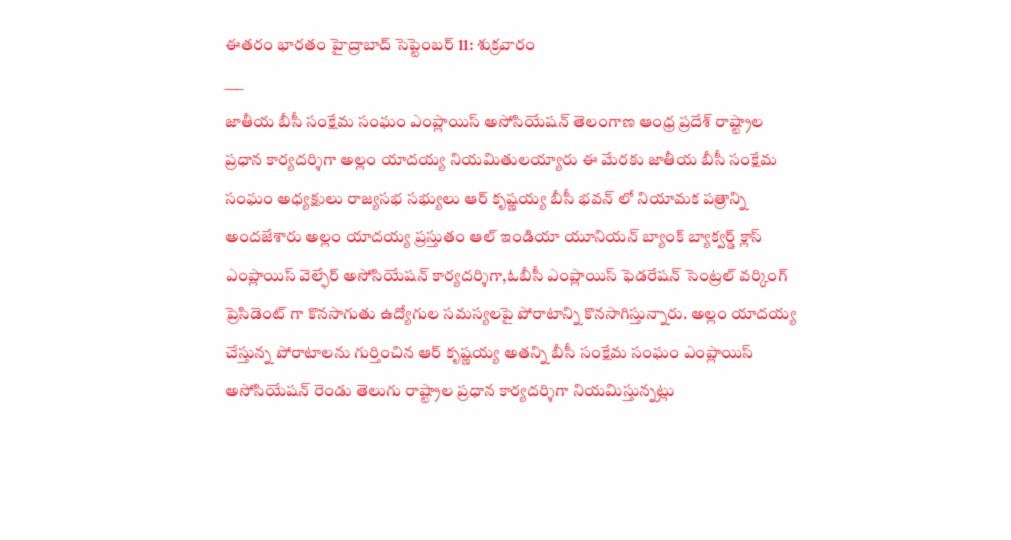ఈతరం భారతం హైద్రాబాద్ సెప్టెంబర్ 11: శుక్రవారం
___
జాతీయ బీసీ సంక్షేమ సంఘం ఎంప్లాయిస్ అసోసియేషన్ తెలంగాణ ఆంధ్ర ప్రదేశ్ రాష్ట్రాల ప్రధాన కార్యదర్శిగా అల్లం యాదయ్య నియమితులయ్యారు ఈ మేరకు జాతీయ బీసీ సంక్షేమ సంఘం అధ్యక్షులు రాజ్యసభ సభ్యులు ఆర్ కృష్ణయ్య బీసీ భవన్ లో నియామక పత్రాన్ని అందజేశారు అల్లం యాదయ్య ప్రస్తుతం ఆల్ ఇండియా యూనియన్ బ్యాంక్ బ్యాక్వర్డ్ క్లాస్ ఎంప్లాయిస్ వెల్ఫేర్ అసోసియేషన్ కార్యదర్శిగా,ఓబీసీ ఎంప్లాయిస్ ఫెడరేషన్ సెంట్రల్ వర్కింగ్ ప్రెసిడెంట్ గా కొనసాగుతు ఉద్యోగుల సమస్యలపై పోరాటాన్ని కొనసాగిస్తున్నారు. అల్లం యాదయ్య చేస్తున్న పోరాటాలను గుర్తించిన ఆర్ కృష్ణయ్య అతన్ని బీసీ సంక్షేమ సంఘం ఎంప్లాయిస్ అసోసియేషన్ రెండు తెలుగు రాష్ట్రాల ప్రధాన కార్యదర్శిగా నియమిస్తున్నట్లు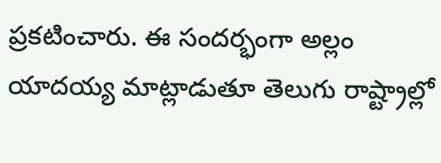ప్రకటించారు. ఈ సందర్భంగా అల్లం యాదయ్య మాట్లాడుతూ తెలుగు రాష్ట్రాల్లో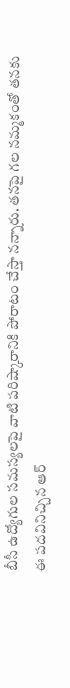బీసీ ఉద్యోగుల సమస్యలపై వాటి పరిష్కారానికి పోరాటం చేస్తా నన్నారు. తనపై గల నమ్మకంతో తనకు ఈ పదవినిచ్చిన ఆర్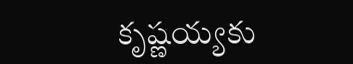కృష్ణయ్యకు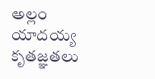అల్లం యాదయ్య కృతజ్ఞతలు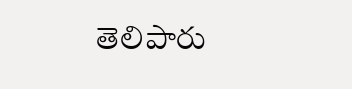తెలిపారు